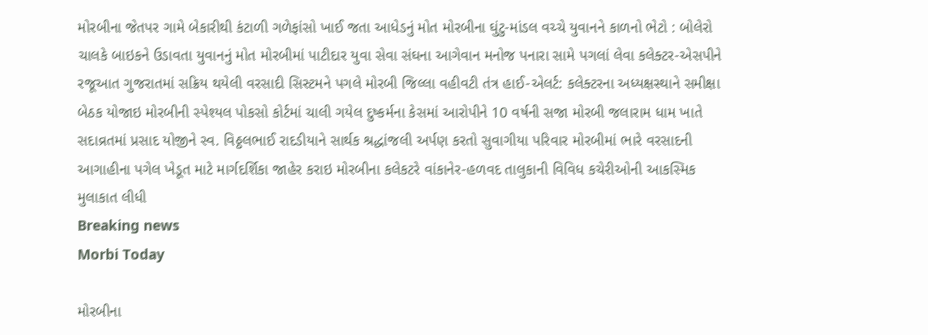મોરબીના જેતપર ગામે બેકારીથી કંટાળી ગળેફાંસો ખાઈ જતા આધેડનું મોત મોરબીના ઘુંટુ-માંડલ વચ્ચે યુવાનને કાળનો ભેટો : બોલેરો ચાલકે બાઇકને ઉડાવતા યુવાનનું મોત મોરબીમાં પાટીદાર યુવા સેવા સંઘના આગેવાન મનોજ પનારા સામે પગલાં લેવા કલેક્ટર-એસપીને રજૂઆત ગુજરાતમાં સક્રિય થયેલી વરસાદી સિસ્ટમને પગલે મોરબી જિલ્લા વહીવટી તંત્ર હાઈ-એલર્ટ: કલેક્ટરના અધ્યક્ષસ્થાને સમીક્ષા બેઠક યોજાઇ મોરબીની સ્પેશ્યલ પોકસો કોર્ટમાં ચાલી ગયેલ દુષ્કર્મના કેસમાં આરોપીને 10 વર્ષની સજા મોરબી જલારામ ધામ ખાતે સદાવ્રતમાં પ્રસાદ યોજીને સ્વ. વિઠ્ઠલભાઈ રાદડીયાને સાર્થક શ્રદ્ધાંજલી અર્પણ કરતો સુવાગીયા પરિવાર મોરબીમાં ભારે વરસાદની આગાહીના પગેલ ખેડૂત માટે માર્ગદર્શિકા જાહેર કરાઇ મોરબીના કલેકટરે વાંકાનેર-હળવદ તાલુકાની વિવિધ કચેરીઓની આકસ્મિક મુલાકાત લીધી
Breaking news
Morbi Today

મોરબીના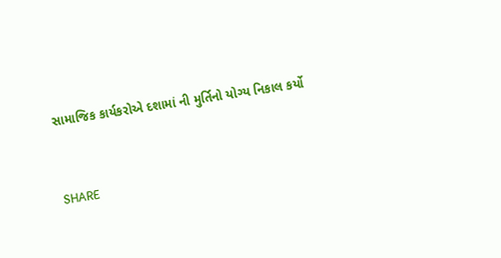સામાજિક કાર્યકરોએ દશામાં ની મુર્તિનો યોગ્ય નિકાલ કર્યો


SHARE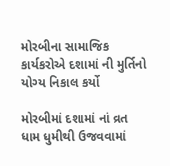મોરબીના સામાજિક કાર્યકરોએ દશામાં ની મુર્તિનો યોગ્ય નિકાલ કર્યો

મોરબીમાં દશામાં નાં વ્રત ધામ ધુમીથી ઉજવવામાં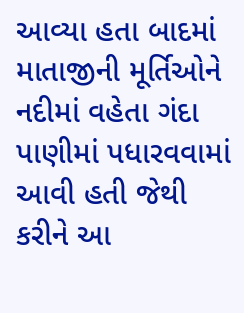આવ્યા હતા બાદમાં માતાજીની મૂર્તિઓને નદીમાં વહેતા ગંદા પાણીમાં પધારવવામાં આવી હતી જેથી કરીને આ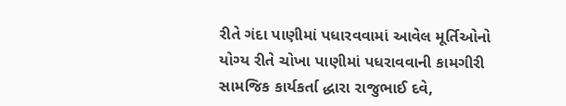રીતે ગંદા પાણીમાં પધારવવામાં આવેલ મૂર્તિઓનો યોગ્ય રીતે ચોખા પાણીમાં પધરાવવાની કામગીરી સામજિક કાર્યકર્તા દ્ધારા રાજુભાઈ દવે,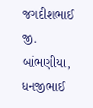જગદીશભાઈ જી. બાંભણીયા, ધનજીભાઈ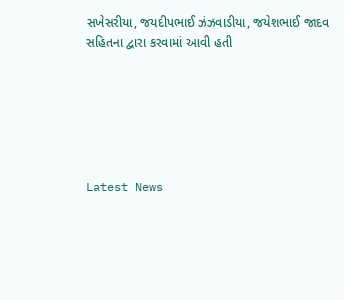સખેસરીયા, જયદીપભાઈ ઝંઝવાડીયા, જયેશભાઈ જાદવ સહિતના દ્વારા કરવામાં આવી હતી






Latest News